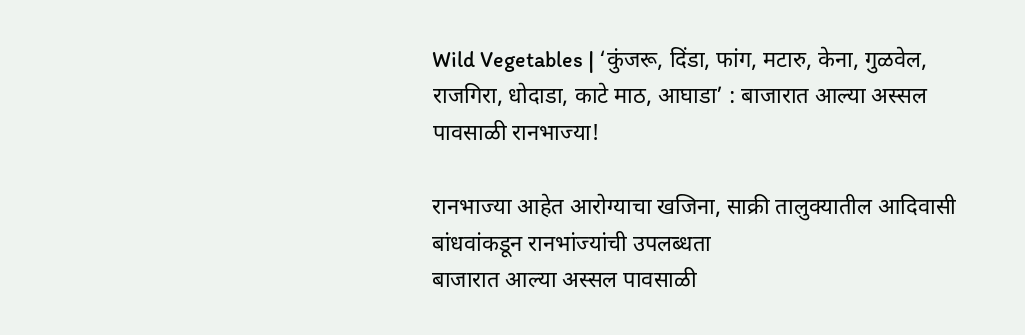Wild Vegetables | ‘कुंजरू, दिंडा, फांग, मटारु, केना, गुळवेल, राजगिरा, धोदाडा, काटे माठ, आघाडा’ : बाजारात आल्या अस्सल पावसाळी रानभाज्या!

रानभाज्या आहेत आरोग्याचा खजिना, साक्री तालुक्यातील आदिवासी बांधवांकडून रानभांज्यांची उपलब्धता
बाजारात आल्या अस्सल पावसाळी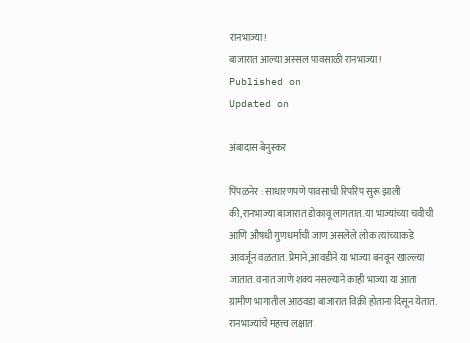रानभाज्या!
बाजारात आल्या अस्सल पावसाळी रानभाज्या!
Published on
Updated on

अंबादास बेनुस्कर

पिंपळनेर : साधारणपणे पावसाची रिपरिप सुरू झाली की,रानभाज्या बाजारात डोकावू लागतात. या भाज्यांच्या चवीची आणि औषधी गुणधर्माची जाण असलेले लोक त्यांच्याकडे आवर्जून वळतात. प्रेमाने,आवडीने या भाज्या बनवून खाल्ल्या जातात. वनात जाणे शक्य नसल्याने काही भाज्या या आता ग्रामीण भागातील आठवडा बाजारात विक्री होताना दिसून येतात. रानभाज्यांचे महत्त्व लक्षात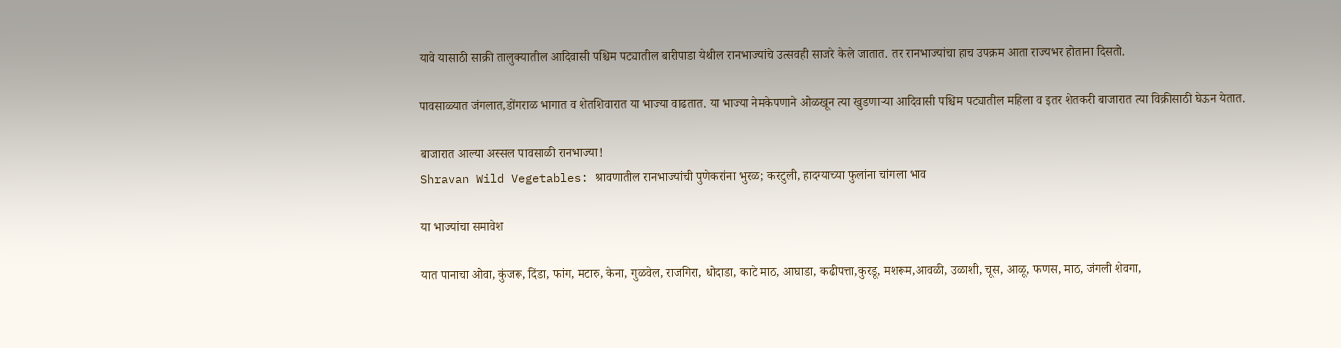यावे यासाठी साक्री तालुक्यातील आदिवासी पश्चिम पट्यातील बारीपाडा येथील रानभाज्यांचे उत्सवही साजरे केले जातात. तर रानभाज्यांचा हाच उपक्रम आता राज्यभर होताना दिसतो.

पावसाळ्यात जंगलात,डोंगराळ भागात व शेतशिवारात या भाज्या वाढतात. या भाज्या नेमकेपणाने ओळखून त्या खुडणाऱ्या आदिवासी पश्चिम पट्यातील महिला व इतर शेतकरी बाजारात त्या विक्रीसाठी घेऊन येतात.

बाजारात आल्या अस्सल पावसाळी रानभाज्या!
Shravan Wild Vegetables: श्रावणातील रानभाज्यांची पुणेकरांना भुरळ; करटुली, हादग्याच्या फुलांना चांगला भाव

या भाज्यांचा समावेश

यात पानाचा ओवा, कुंजरू, दिंडा, फांग, मटारु, केना, गुळवेल, राजगिरा, धोदाडा, काटे माठ, आघाडा, कढीपत्ता,कुरडू, मशरूम,आवळी, उळाशी, चूस, आळू, फणस, माठ, जंगली शेवगा,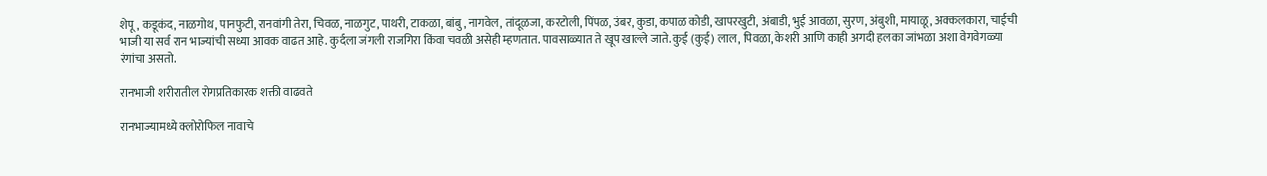शेपू, कडूकंद, नाळगोथ, पानफुटी, रानवांगी तेरा, चिवळ, नाळगुट, पाथरी, टाकळा, बांबु, नागवेल, तांदूळजा, करटोली, पिंपळ, उंबर, कुडा, कपाळ कोडी, खापरखुटी, अंबाडी, भुई आवळा, सुरण, अंबुशी, मायाळू, अक्कलकारा, चाईची भाजी या सर्व रान भाज्यांची सध्या आवक वाढत आहे. कुर्दला जंगली राजगिरा किंवा चवळी असेही म्हणतात. पावसाळ्यात ते खूप खाल्ले जाते. कुई (कुई) लाल, पिवळा, केशरी आणि काही अगदी हलका जांभळा अशा वेगवेगळ्या रंगांचा असतो.

रानभाजी शरीरातील रोगप्रतिकारक शक्ती वाढवते

रानभाज्यामध्ये क्लोरोफिल नावाचे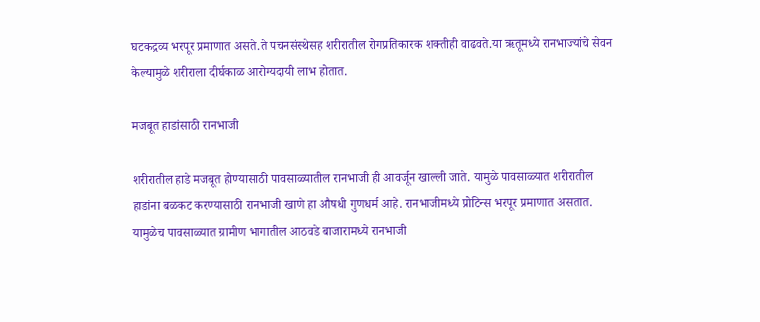घटकद्रव्य भरपूर प्रमाणात असते.ते पचनसंस्थेसह शरीरातील रोगप्रतिकारक शक्तीही वाढवते.या ऋतूमध्ये रानभाज्यांचे सेवन केल्यामुळे शरीराला दीर्घकाळ आरोग्यदायी लाभ होतात.

मजबूत हाडांसाठी रानभाजी

शरीरातील हाडे मजबूत होण्यासाठी पावसाळ्यातील रानभाजी ही आवर्जून खाल्ली जाते. यामुळे पावसाळ्यात शरीरातील हाडांना बळकट करण्यासाठी रानभाजी खाणे हा औषधी गुणधर्म आहे. रानभाजीमध्ये प्रोटिन्स भरपूर प्रमाणात असतात. यामुळेच पावसाळ्यात ग्रामीण भागातील आठवडे बाजारामध्ये रानभाजी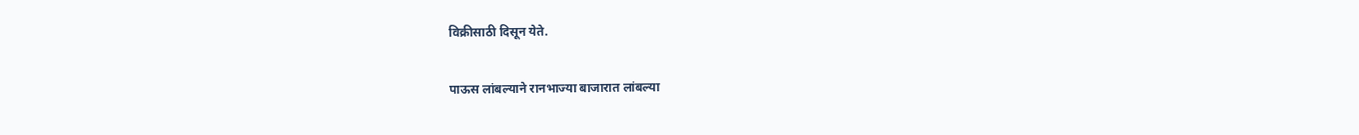विक्रीसाठी दिसून येते.

पाऊस लांबल्याने रानभाज्या बाजारात लांबल्या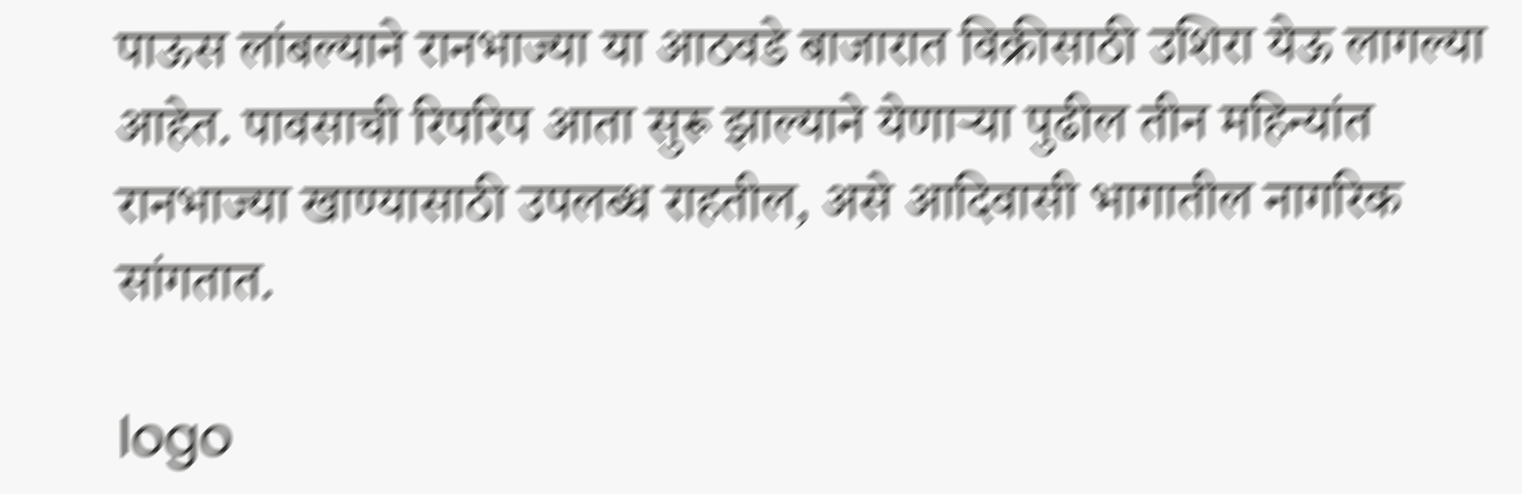पाऊस लांबल्याने रानभाज्या या आठवडे बाजारात विक्रीसाठी उशिरा येऊ लागल्या आहेत. पावसाची रिपरिप आता सुरू झाल्याने येणाऱ्या पुढील तीन महिन्यांत रानभाज्या खाण्यासाठी उपलब्ध राहतील, असे आदिवासी भागातील नागरिक सांगतात.

logo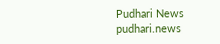Pudhari News
pudhari.news